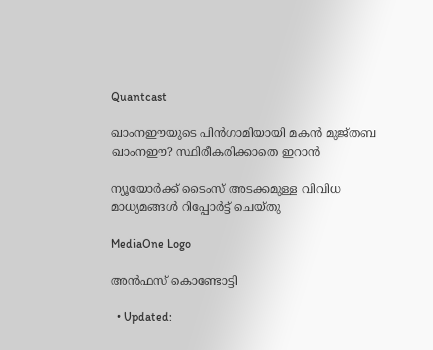Quantcast

ഖാംനഈയുടെ പിൻഗാമിയായി മകൻ മുജ്തബ ഖാംനഈ? സ്ഥിരീകരിക്കാതെ ഇറാൻ

ന്യൂയോർക്ക് ടൈംസ് അടക്കമുള്ള വിവിധ മാധ്യമങ്ങൾ റിപ്പോർട്ട് ചെയ്തു

MediaOne Logo

അൻഫസ് കൊണ്ടോട്ടി

  • Updated: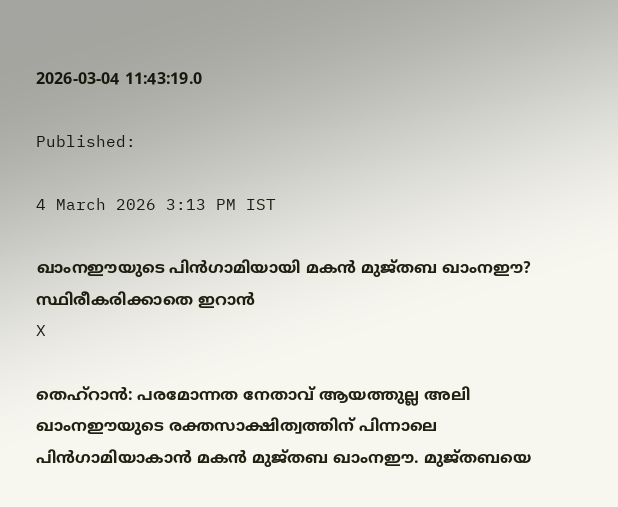2026-03-04 11:43:19.0

Published:

4 March 2026 3:13 PM IST

ഖാംനഈയുടെ പിൻഗാമിയായി മകൻ മുജ്തബ ഖാംനഈ? സ്ഥിരീകരിക്കാതെ ഇറാൻ
X

തെഹ്‌റാന്‍: പരമോന്നത നേതാവ് ആയത്തുല്ല അലി ഖാംനഈയുടെ രക്തസാക്ഷിത്വത്തിന് പിന്നാലെ പിന്‍ഗാമിയാകാൻ മകന്‍ മുജ്തബ ഖാംനഈ. മുജ്തബയെ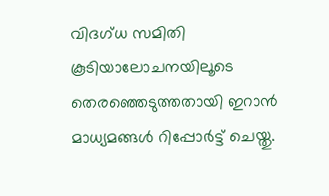വിദഗ്ധ സമിതി കൂടിയാലോചനയിലൂടെ തെരഞ്ഞെടുത്തതായി ഇറാന്‍ മാധ്യമങ്ങള്‍ റിപ്പോര്‍ട്ട് ചെയ്തു.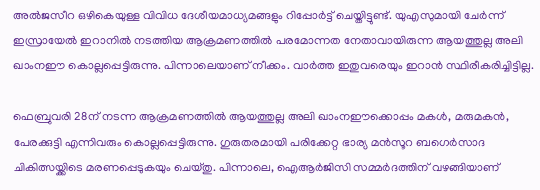അൽജസീറ ഒഴികെയുള്ള വിവിധ ദേശീയമാധ്യമങ്ങളും റിപ്പോർട്ട് ചെയ്തിട്ടുണ്ട്. യുഎസുമായി ചേർന്ന് ഇസ്രായേല്‍ ഇറാനില്‍ നടത്തിയ ആക്രമണത്തില്‍ പരമോന്നത നേതാവായിരുന്ന ആയത്തുല്ല അലി ഖാംനഈ കൊല്ലപ്പെട്ടിരുന്നു. പിന്നാലെയാണ് നീക്കം. വാർത്ത ഇതുവരെയും ഇറാൻ സ്ഥിരീകരിച്ചിട്ടില്ല.

ഫെബ്രുവരി 28ന് നടന്ന ആക്രമണത്തില്‍ ആയത്തുല്ല അലി ഖാംനഈക്കൊപ്പം മകള്‍, മരുമകന്‍, പേരക്കുട്ടി എന്നിവരും കൊല്ലപ്പെട്ടിരുന്നു. ഗുരുതരമായി പരിക്കേറ്റ ഭാര്യ മന്‍സൂറ ബഗെര്‍സാദ ചികിത്സയ്ക്കിടെ മരണപ്പെടുകയും ചെയ്തു. പിന്നാലെ, ഐആര്‍ജിസി സമ്മര്‍ദത്തിന് വഴങ്ങിയാണ്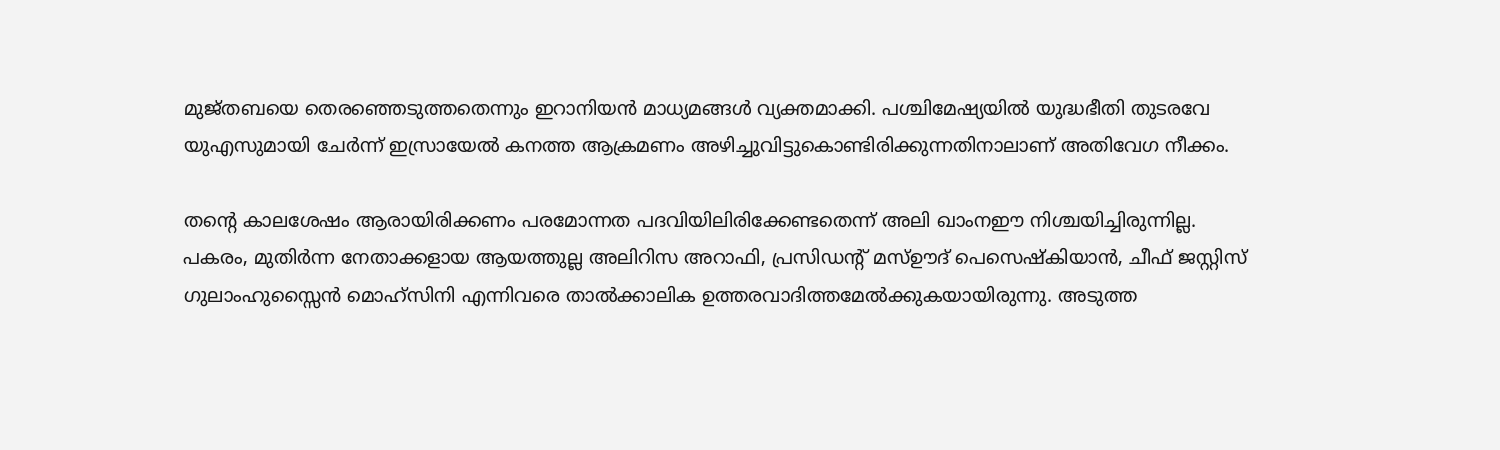മുജ്തബയെ തെരഞ്ഞെടുത്തതെന്നും ഇറാനിയന്‍ മാധ്യമങ്ങള്‍ വ്യക്തമാക്കി. പശ്ചിമേഷ്യയില്‍ യുദ്ധഭീതി തുടരവേ യുഎസുമായി ചേര്‍ന്ന് ഇസ്രായേല്‍ കനത്ത ആക്രമണം അഴിച്ചുവിട്ടുകൊണ്ടിരിക്കുന്നതിനാലാണ് അതിവേഗ നീക്കം.

തന്റെ കാലശേഷം ആരായിരിക്കണം പരമോന്നത പദവിയിലിരിക്കേണ്ടതെന്ന് അലി ഖാംനഈ നിശ്ചയിച്ചിരുന്നില്ല. പകരം, മുതിര്‍ന്ന നേതാക്കളായ ആയത്തുല്ല അലിറിസ അറാഫി, പ്രസിഡന്റ് മസ്ഊദ് പെസെഷ്‌കിയാന്‍, ചീഫ് ജസ്റ്റിസ് ഗുലാംഹുസ്സൈന്‍ മൊഹ്‌സിനി എന്നിവരെ താല്‍ക്കാലിക ഉത്തരവാദിത്തമേല്‍ക്കുകയായിരുന്നു. അടുത്ത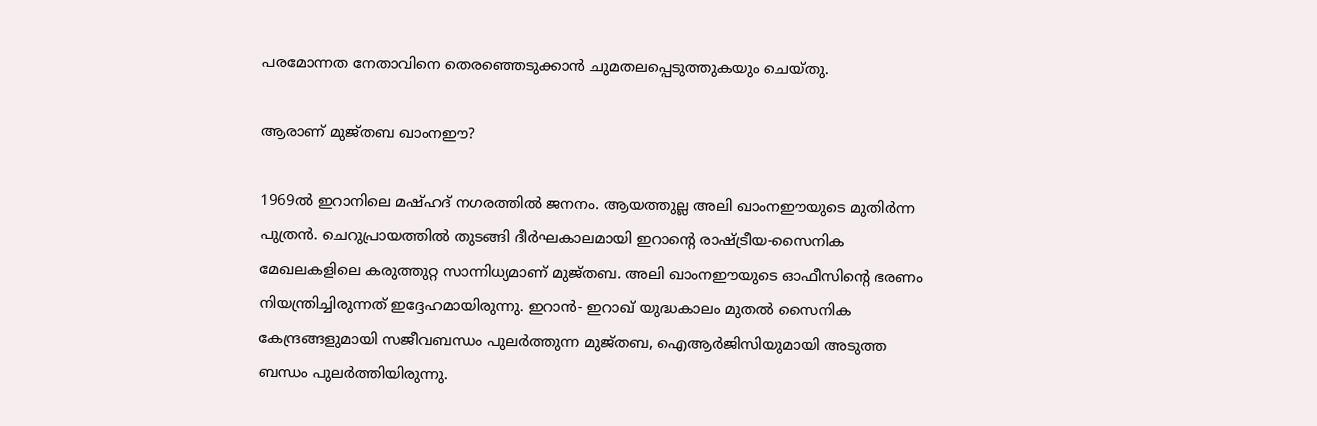പരമോന്നത നേതാവിനെ തെരഞ്ഞെടുക്കാന്‍ ചുമതലപ്പെടുത്തുകയും ചെയ്തു.

ആരാണ് മുജ്തബ ഖാംനഈ?

1969ല്‍ ഇറാനിലെ മഷ്ഹദ് നഗരത്തില്‍ ജനനം. ആയത്തുല്ല അലി ഖാംനഈയുടെ മുതിര്‍ന്ന പുത്രന്‍. ചെറുപ്രായത്തില്‍ തുടങ്ങി ദീര്‍ഘകാലമായി ഇറാന്റെ രാഷ്ട്രീയ-സൈനിക മേഖലകളിലെ കരുത്തുറ്റ സാന്നിധ്യമാണ് മുജ്തബ. അലി ഖാംനഈയുടെ ഓഫീസിന്റെ ഭരണം നിയന്ത്രിച്ചിരുന്നത് ഇദ്ദേഹമായിരുന്നു. ഇറാന്‍- ഇറാഖ് യുദ്ധകാലം മുതല്‍ സൈനിക കേന്ദ്രങ്ങളുമായി സജീവബന്ധം പുലര്‍ത്തുന്ന മുജ്തബ, ഐആര്‍ജിസിയുമായി അടുത്ത ബന്ധം പുലര്‍ത്തിയിരുന്നു.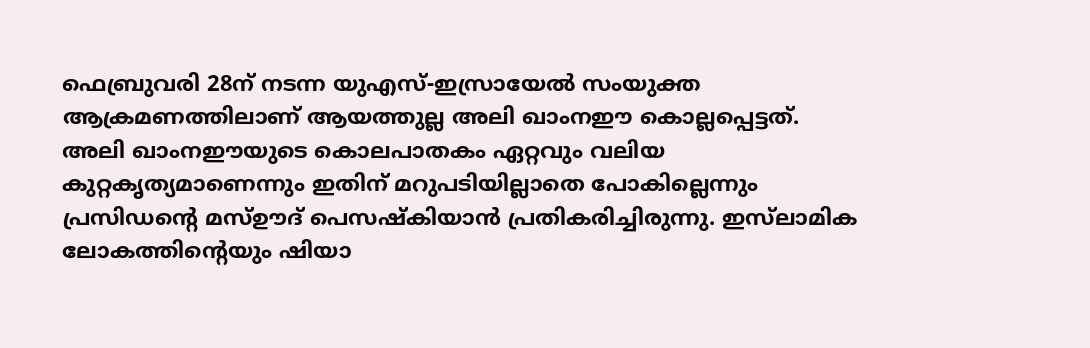ഫെബ്രുവരി 28ന് നടന്ന യുഎസ്-ഇസ്രായേല്‍ സംയുക്ത ആക്രമണത്തിലാണ് ആയത്തുല്ല അലി ഖാംനഈ കൊല്ലപ്പെട്ടത്. അലി ഖാംനഈയുടെ കൊലപാതകം ഏറ്റവും വലിയ കുറ്റകൃത്യമാണെന്നും ഇതിന് മറുപടിയില്ലാതെ പോകില്ലെന്നും പ്രസിഡന്റെ മസ്ഊദ് പെസഷ്‌കിയാന്‍ പ്രതികരിച്ചിരുന്നു. ഇസ്‌ലാമിക ലോകത്തിന്റെയും ഷിയാ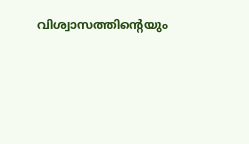വിശ്വാസത്തിന്റെയും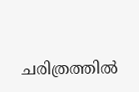ചരിത്രത്തില്‍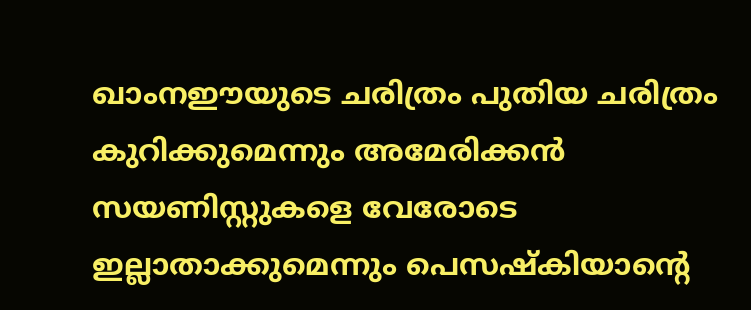ഖാംനഈയുടെ ചരിത്രം പുതിയ ചരിത്രം കുറിക്കുമെന്നും അമേരിക്കന്‍ സയണിസ്റ്റുകളെ വേരോടെ ഇല്ലാതാക്കുമെന്നും പെസഷ്‌കിയാന്റെ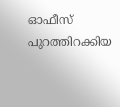ഓഫീസ് പുറത്തിറക്കിയ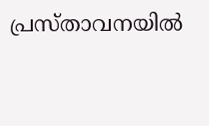പ്രസ്താവനയില്‍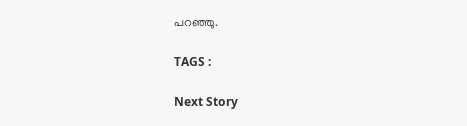പറഞ്ഞു.

TAGS :

Next Story